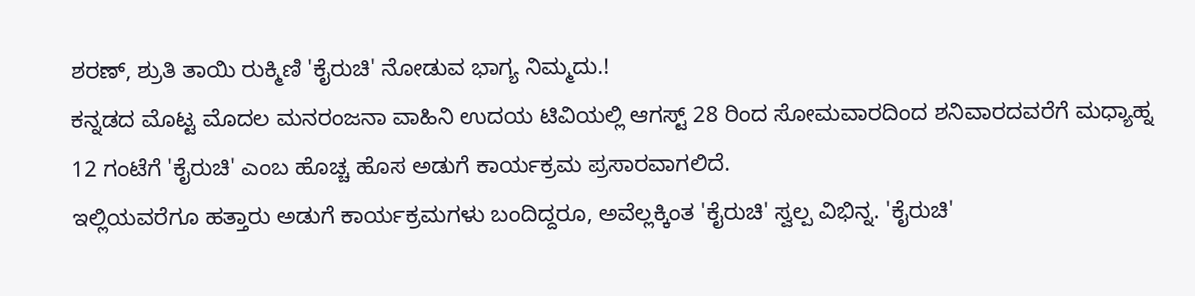ಶರಣ್, ಶ್ರುತಿ ತಾಯಿ ರುಕ್ಮಿಣಿ 'ಕೈರುಚಿ' ನೋಡುವ ಭಾಗ್ಯ ನಿಮ್ಮದು.!
ಕನ್ನಡದ ಮೊಟ್ಟ ಮೊದಲ ಮನರಂಜನಾ ವಾಹಿನಿ ಉದಯ ಟಿವಿಯಲ್ಲಿ ಆಗಸ್ಟ್ 28 ರಿಂದ ಸೋಮವಾರದಿಂದ ಶನಿವಾರದವರೆಗೆ ಮಧ್ಯಾಹ್ನ 12 ಗಂಟೆಗೆ 'ಕೈರುಚಿ' ಎಂಬ ಹೊಚ್ಚ ಹೊಸ ಅಡುಗೆ ಕಾರ್ಯಕ್ರಮ ಪ್ರಸಾರವಾಗಲಿದೆ.
ಇಲ್ಲಿಯವರೆಗೂ ಹತ್ತಾರು ಅಡುಗೆ ಕಾರ್ಯಕ್ರಮಗಳು ಬಂದಿದ್ದರೂ, ಅವೆಲ್ಲಕ್ಕಿಂತ 'ಕೈರುಚಿ' ಸ್ವಲ್ಪ ವಿಭಿನ್ನ. 'ಕೈರುಚಿ'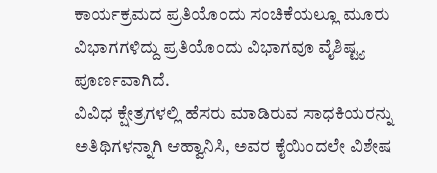ಕಾರ್ಯಕ್ರಮದ ಪ್ರತಿಯೊಂದು ಸಂಚಿಕೆಯಲ್ಲೂ ಮೂರು ವಿಭಾಗಗಳಿದ್ದು ಪ್ರತಿಯೊಂದು ವಿಭಾಗವೂ ವೈಶಿಷ್ಟ್ಯ ಪೂರ್ಣವಾಗಿದೆ.
ವಿವಿಧ ಕ್ಷೇತ್ರಗಳಲ್ಲಿ ಹೆಸರು ಮಾಡಿರುವ ಸಾಧಕಿಯರನ್ನು ಅತಿಥಿಗಳನ್ನಾಗಿ ಆಹ್ವಾನಿಸಿ, ಅವರ ಕೈಯಿಂದಲೇ ವಿಶೇಷ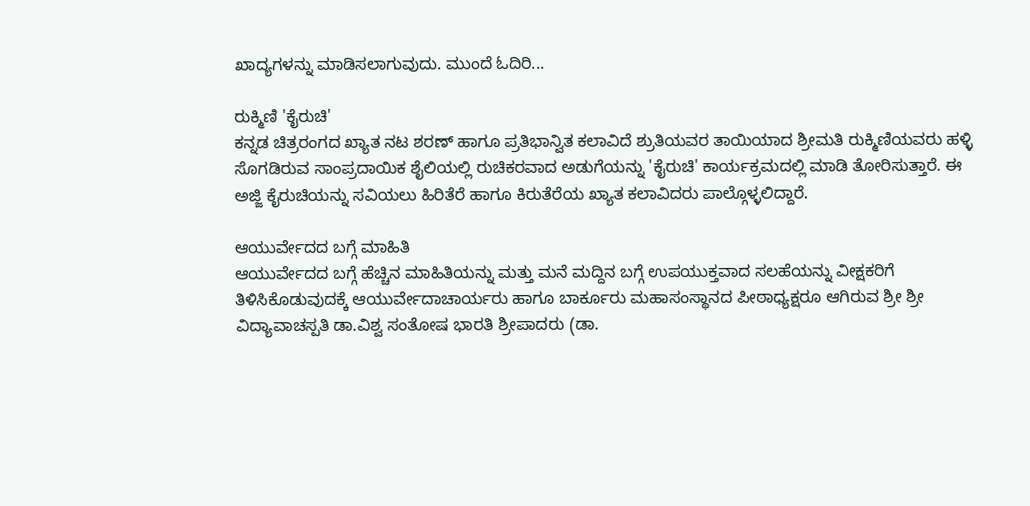ಖಾದ್ಯಗಳನ್ನು ಮಾಡಿಸಲಾಗುವುದು. ಮುಂದೆ ಓದಿರಿ...

ರುಕ್ಮಿಣಿ 'ಕೈರುಚಿ'
ಕನ್ನಡ ಚಿತ್ರರಂಗದ ಖ್ಯಾತ ನಟ ಶರಣ್ ಹಾಗೂ ಪ್ರತಿಭಾನ್ವಿತ ಕಲಾವಿದೆ ಶ್ರುತಿಯವರ ತಾಯಿಯಾದ ಶ್ರೀಮತಿ ರುಕ್ಮಿಣಿಯವರು ಹಳ್ಳಿ ಸೊಗಡಿರುವ ಸಾಂಪ್ರದಾಯಿಕ ಶೈಲಿಯಲ್ಲಿ ರುಚಿಕರವಾದ ಅಡುಗೆಯನ್ನು 'ಕೈರುಚಿ' ಕಾರ್ಯಕ್ರಮದಲ್ಲಿ ಮಾಡಿ ತೋರಿಸುತ್ತಾರೆ. ಈ ಅಜ್ಜಿ ಕೈರುಚಿಯನ್ನು ಸವಿಯಲು ಹಿರಿತೆರೆ ಹಾಗೂ ಕಿರುತೆರೆಯ ಖ್ಯಾತ ಕಲಾವಿದರು ಪಾಲ್ಗೊಳ್ಳಲಿದ್ದಾರೆ.

ಆಯುರ್ವೇದದ ಬಗ್ಗೆ ಮಾಹಿತಿ
ಆಯುರ್ವೇದದ ಬಗ್ಗೆ ಹೆಚ್ಚಿನ ಮಾಹಿತಿಯನ್ನು ಮತ್ತು ಮನೆ ಮದ್ದಿನ ಬಗ್ಗೆ ಉಪಯುಕ್ತವಾದ ಸಲಹೆಯನ್ನು ವೀಕ್ಷಕರಿಗೆ ತಿಳಿಸಿಕೊಡುವುದಕ್ಕೆ ಆಯುರ್ವೇದಾಚಾರ್ಯರು ಹಾಗೂ ಬಾರ್ಕೂರು ಮಹಾಸಂಸ್ಥಾನದ ಪೀಠಾಧ್ಯಕ್ಷರೂ ಆಗಿರುವ ಶ್ರೀ ಶ್ರೀ ವಿದ್ಯಾವಾಚಸ್ಪತಿ ಡಾ.ವಿಶ್ವ ಸಂತೋಷ ಭಾರತಿ ಶ್ರೀಪಾದರು (ಡಾ.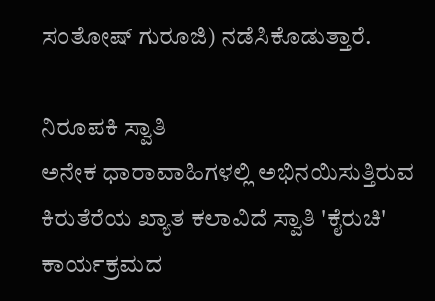ಸಂತೋಷ್ ಗುರೂಜಿ) ನಡೆಸಿಕೊಡುತ್ತಾರೆ.

ನಿರೂಪಕಿ ಸ್ವಾತಿ
ಅನೇಕ ಧಾರಾವಾಹಿಗಳಲ್ಲಿ ಅಭಿನಯಿಸುತ್ತಿರುವ ಕಿರುತೆರೆಯ ಖ್ಯಾತ ಕಲಾವಿದೆ ಸ್ವಾತಿ 'ಕೈರುಚಿ' ಕಾರ್ಯಕ್ರಮದ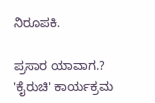ನಿರೂಪಕಿ.

ಪ್ರಸಾರ ಯಾವಾಗ.?
'ಕೈರುಚಿ' ಕಾರ್ಯಕ್ರಮ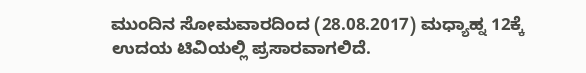ಮುಂದಿನ ಸೋಮವಾರದಿಂದ (28.08.2017) ಮಧ್ಯಾಹ್ನ 12ಕ್ಕೆ ಉದಯ ಟಿವಿಯಲ್ಲಿ ಪ್ರಸಾರವಾಗಲಿದೆ.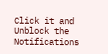Click it and Unblock the Notifications